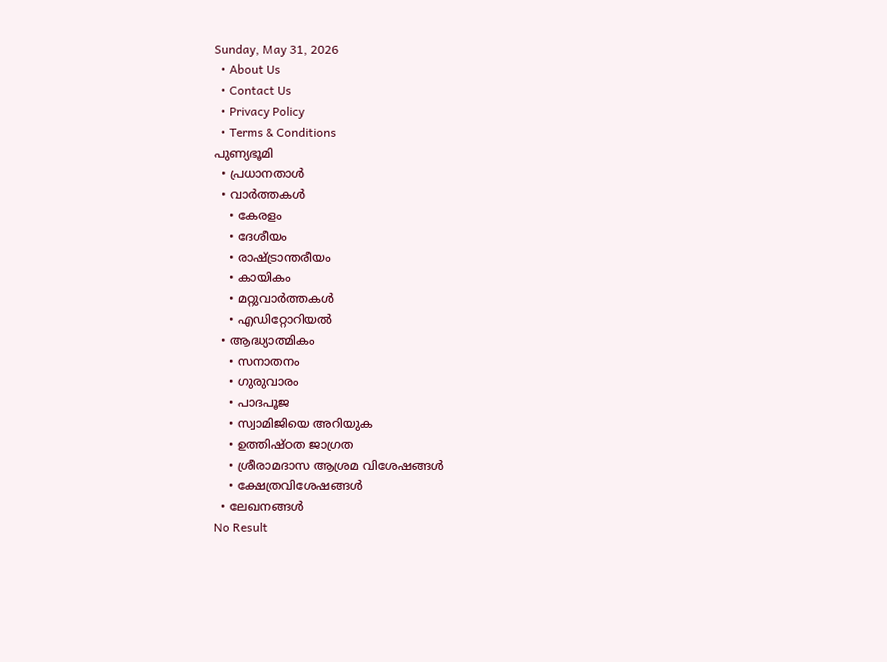Sunday, May 31, 2026
  • About Us
  • Contact Us
  • Privacy Policy
  • Terms & Conditions
പുണ്യഭൂമി
  • പ്രധാനതാൾ
  • വാർത്തകൾ
    • കേരളം
    • ദേശീയം
    • രാഷ്ട്രാന്തരീയം
    • കായികം
    • മറ്റുവാര്‍ത്തകള്‍
    • എഡിറ്റോറിയല്‍
  • ആദ്ധ്യാത്മികം
    • സനാതനം
    • ഗുരുവാരം
    • പാദപൂജ
    • സ്വാമിജിയെ അറിയുക
    • ഉത്തിഷ്ഠത ജാഗ്രത
    • ശ്രീരാമദാസ ആശ്രമ വിശേഷങ്ങൾ
    • ക്ഷേത്രവിശേഷങ്ങള്‍
  • ലേഖനങ്ങള്‍
No Result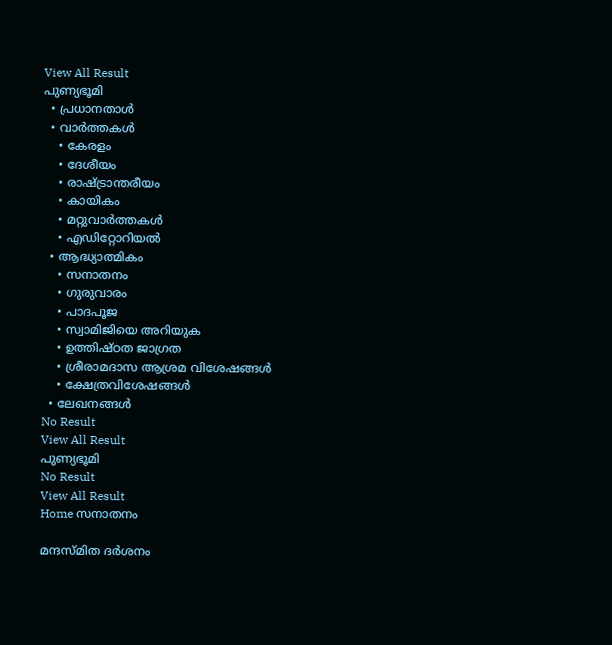View All Result
പുണ്യഭൂമി
  • പ്രധാനതാൾ
  • വാർത്തകൾ
    • കേരളം
    • ദേശീയം
    • രാഷ്ട്രാന്തരീയം
    • കായികം
    • മറ്റുവാര്‍ത്തകള്‍
    • എഡിറ്റോറിയല്‍
  • ആദ്ധ്യാത്മികം
    • സനാതനം
    • ഗുരുവാരം
    • പാദപൂജ
    • സ്വാമിജിയെ അറിയുക
    • ഉത്തിഷ്ഠത ജാഗ്രത
    • ശ്രീരാമദാസ ആശ്രമ വിശേഷങ്ങൾ
    • ക്ഷേത്രവിശേഷങ്ങള്‍
  • ലേഖനങ്ങള്‍
No Result
View All Result
പുണ്യഭൂമി
No Result
View All Result
Home സനാതനം

മന്ദസ്മിത ദര്‍ശനം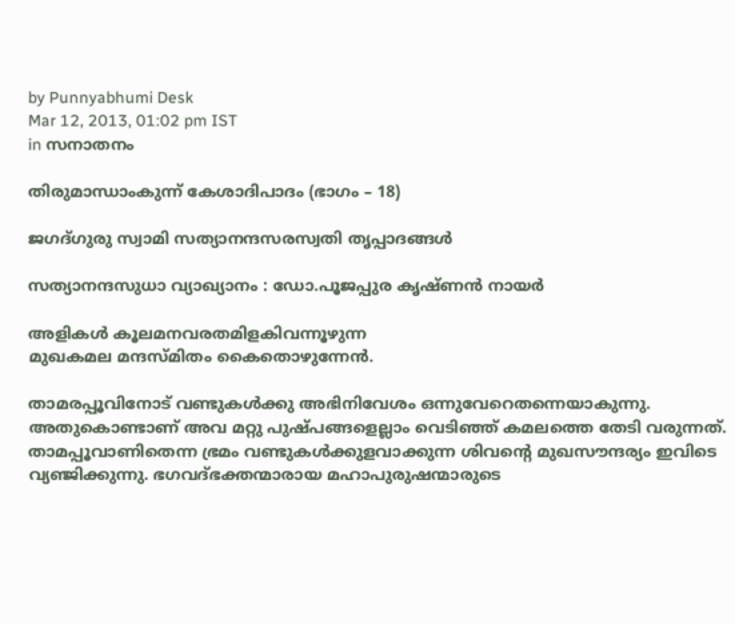by Punnyabhumi Desk
Mar 12, 2013, 01:02 pm IST
in സനാതനം

തിരുമാന്ധാംകുന്ന് കേശാദിപാദം (ഭാഗം – 18)

ജഗദ്ഗുരു സ്വാമി സത്യാനന്ദസരസ്വതി തൃപ്പാദങ്ങള്‍

സത്യാനന്ദസുധാ വ്യാഖ്യാനം : ഡോ.പൂജപ്പുര കൃഷ്ണന്‍ നായര്‍

അളികള്‍ കൂലമനവരതമിളകിവന്നൂഴുന്ന
മുഖകമല മന്ദസ്മിതം കൈതൊഴുന്നേന്‍.

താമരപ്പൂവിനോട് വണ്ടുകള്‍ക്കു അഭിനിവേശം ഒന്നുവേറെതന്നെയാകുന്നു. അതുകൊണ്ടാണ് അവ മറ്റു പുഷ്പങ്ങളെല്ലാം വെടിഞ്ഞ് കമലത്തെ തേടി വരുന്നത്. താമപ്പൂവാണിതെന്ന ഭ്രമം വണ്ടുകള്‍ക്കുളവാക്കുന്ന ശിവന്റെ മുഖസൗന്ദര്യം ഇവിടെ വ്യഞ്ജിക്കുന്നു. ഭഗവദ്ഭക്തന്മാരായ മഹാപുരുഷന്മാരുടെ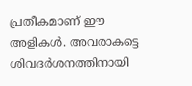പ്രതീകമാണ് ഈ അളികള്‍. അവരാകട്ടെ ശിവദര്‍ശനത്തിനായി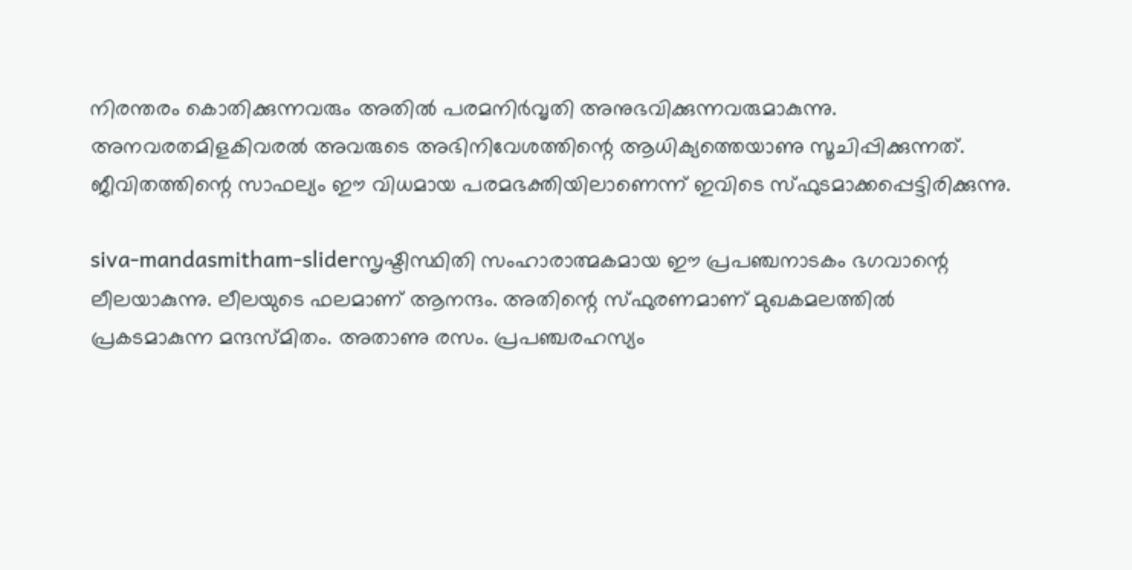നിരന്തരം കൊതിക്കുന്നവരും അതില്‍ പരമനിര്‍വൃതി അനുഭവിക്കുന്നവരുമാകുന്നു. അനവരതമിളകിവരല്‍ അവരുടെ അഭിനിവേശത്തിന്റെ ആധിക്യത്തെയാണു സൂചിപ്പിക്കുന്നത്. ജീവിതത്തിന്റെ സാഫല്യം ഈ വിധമായ പരമഭക്തിയിലാണെന്ന് ഇവിടെ സ്ഫുടമാക്കപ്പെട്ടിരിക്കുന്നു.

siva-mandasmitham-sliderസൃഷ്ടിസ്ഥിതി സംഹാരാത്മകമായ ഈ പ്രപഞ്ചനാടകം ഭഗവാന്റെ ലീലയാകുന്നു. ലീലയുടെ ഫലമാണ് ആനന്ദം. അതിന്റെ സ്ഫുരണമാണ് മുഖകമലത്തില്‍ പ്രകടമാകുന്ന മന്ദസ്മിതം. അതാണു രസം. പ്രപഞ്ചരഹസ്യം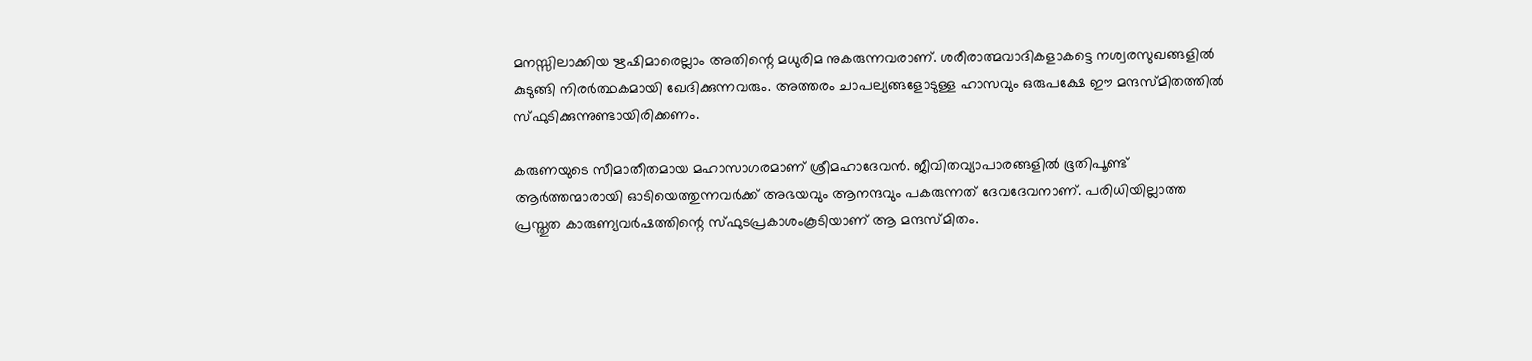മനസ്സിലാക്കിയ ഋഷിമാരെല്ലാം അതിന്റെ മധുരിമ നുകരുന്നവരാണ്. ശരീരാത്മവാദികളാകട്ടെ നശ്വരസുഖങ്ങളില്‍ കുടുങ്ങി നിരര്‍ത്ഥകമായി ഖേദിക്കുന്നവരും. അത്തരം ചാപല്യങ്ങളോടുള്ള ഹാസവും ഒരുപക്ഷേ ഈ മന്ദസ്മിതത്തില്‍ സ്ഫുടിക്കുന്നുണ്ടായിരിക്കണം.

കരുണയുടെ സീമാതീതമായ മഹാസാഗരമാണ് ശ്രീമഹാദേവന്‍. ജീവിതവ്യാപാരങ്ങളില്‍ ഭൂതിപൂണ്ട് ആര്‍ത്തന്മാരായി ഓടിയെത്തുന്നവര്‍ക്ക് അഭയവും ആനന്ദവും പകരുന്നത് ദേവദേവനാണ്. പരിധിയില്ലാത്ത പ്രസ്തുത കാരുണ്യവര്‍ഷത്തിന്റെ സ്ഫുടപ്രകാശംകൂടിയാണ് ആ മന്ദസ്മിതം.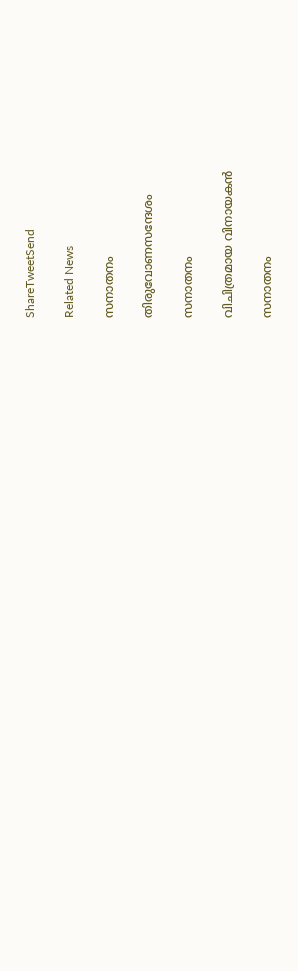ShareTweetSend

Related News

സനാതനം

തിരുവോണസന്ദേശം

സനാതനം

വിചിത്രമായ വിനായകന്‍

സനാതനം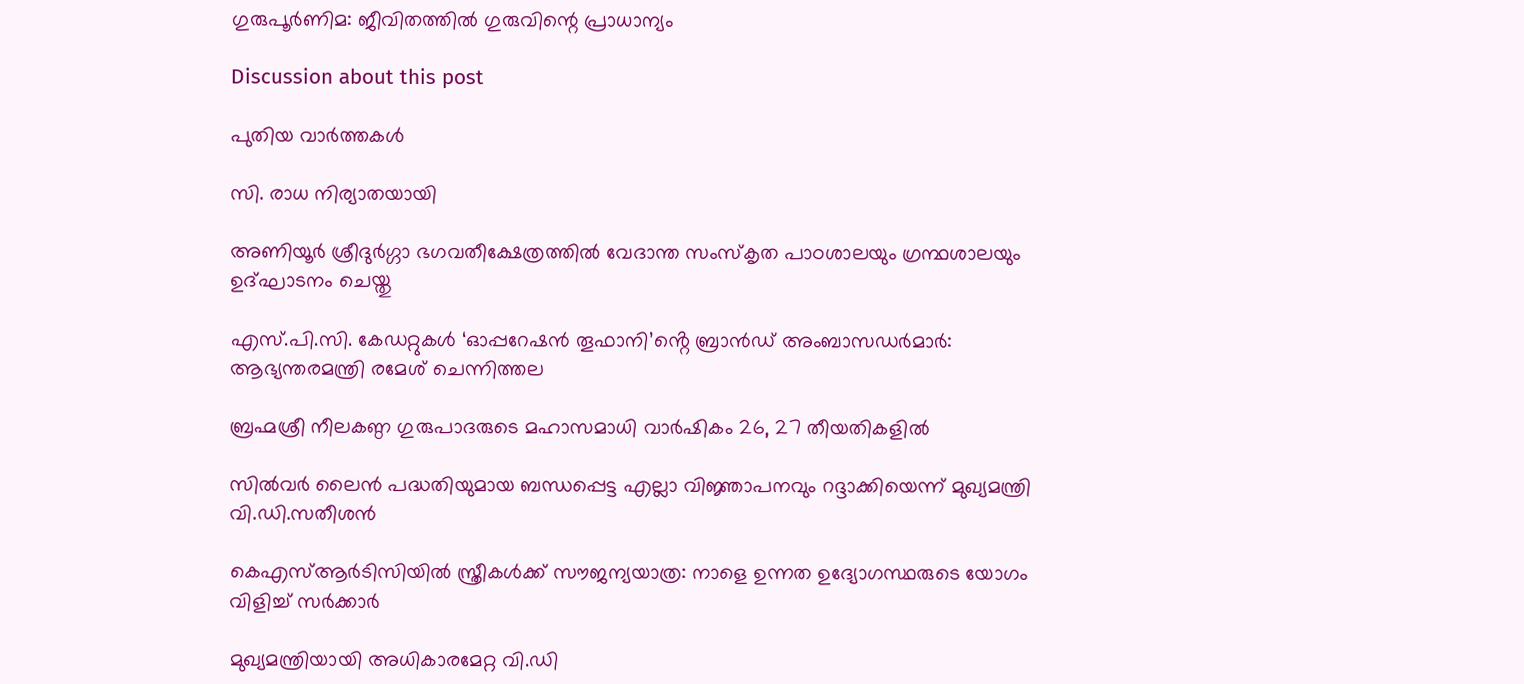ഗുരുപൂര്‍ണിമ: ജീവിതത്തില്‍ ഗുരുവിന്റെ പ്രാധാന്യം

Discussion about this post

പുതിയ വാർത്തകൾ

സി. രാധ നിര്യാതയായി

അണിയൂര്‍ ശ്രീദുര്‍ഗ്ഗാ ഭഗവതീക്ഷേത്രത്തില്‍ വേദാന്ത സംസ്‌കൃത പാഠശാലയും ഗ്രന്ഥശാലയും ഉദ്ഘാടനം ചെയ്തു

എസ്‌.പി.സി. കേഡറ്റുകൾ ‘ഓപ്പറേഷൻ തൂഫാനി’ൻ്റെ ബ്രാൻഡ് അംബാസഡർമാർ: ആഭ്യന്തരമന്ത്രി രമേശ് ചെന്നിത്തല

ബ്രഹ്മശ്രീ നീലകണ്ഠ ഗുരുപാദരുടെ മഹാസമാധി വാര്‍ഷികം 26, 27 തീയതികളില്‍

സില്‍വര്‍ ലൈന്‍ പദ്ധതിയുമായ ബന്ധപ്പെട്ട എല്ലാ വിജ്ഞാപനവും റദ്ദാക്കിയെന്ന് മുഖ്യമന്ത്രി വി.ഡി.സതീശന്‍

കെഎസ്ആര്‍ടിസിയില്‍ സ്ത്രീകള്‍ക്ക് സൗജന്യയാത്ര: നാളെ ഉന്നത ഉദ്യോഗസ്ഥരുടെ യോഗം വിളിച്ച് സര്‍ക്കാര്‍

മുഖ്യമന്ത്രിയായി അധികാരമേറ്റ വി.ഡി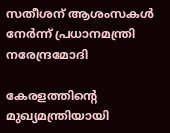സതീശന് ആശംസകള്‍ നേര്‍ന്ന് പ്രധാനമന്ത്രി നരേന്ദ്രമോദി

കേരളത്തിന്റെ മുഖ്യമന്ത്രിയായി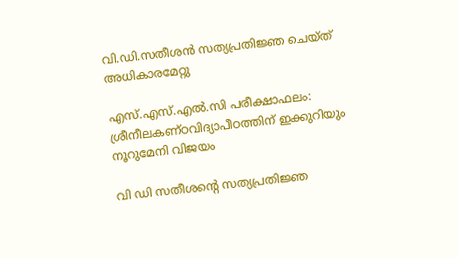വി.ഡി.സതീശന്‍ സത്യപ്രതിജ്ഞ ചെയ്ത് അധികാരമേറ്റു

എസ്.എസ്.എല്‍.സി പരീക്ഷാഫലം: ശ്രീനീലകണ്ഠവിദ്യാപീഠത്തിന് ഇക്കുറിയും നൂറുമേനി വിജയം

വി ഡി സതീശന്റെ സത്യപ്രതിജ്ഞ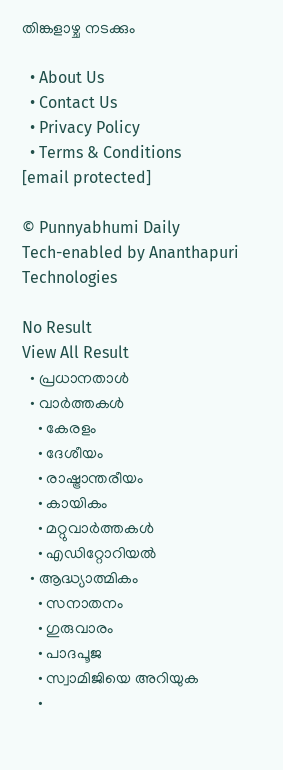തിങ്കളാഴ്ച നടക്കും

  • About Us
  • Contact Us
  • Privacy Policy
  • Terms & Conditions
[email protected]

© Punnyabhumi Daily
Tech-enabled by Ananthapuri Technologies

No Result
View All Result
  • പ്രധാനതാൾ
  • വാർത്തകൾ
    • കേരളം
    • ദേശീയം
    • രാഷ്ട്രാന്തരീയം
    • കായികം
    • മറ്റുവാര്‍ത്തകള്‍
    • എഡിറ്റോറിയല്‍
  • ആദ്ധ്യാത്മികം
    • സനാതനം
    • ഗുരുവാരം
    • പാദപൂജ
    • സ്വാമിജിയെ അറിയുക
    •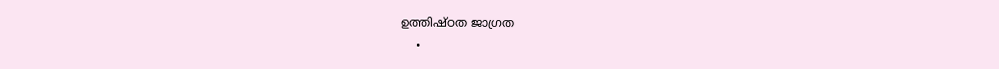ഉത്തിഷ്ഠത ജാഗ്രത
    •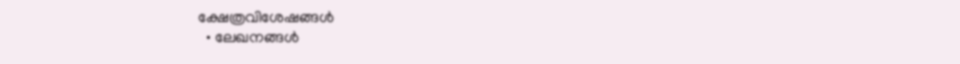ക്ഷേത്രവിശേഷങ്ങള്‍
  • ലേഖനങ്ങള്‍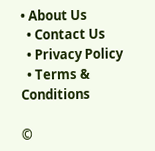• About Us
  • Contact Us
  • Privacy Policy
  • Terms & Conditions

©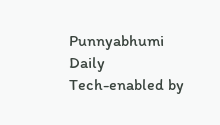Punnyabhumi Daily
Tech-enabled by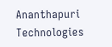Ananthapuri Technologies